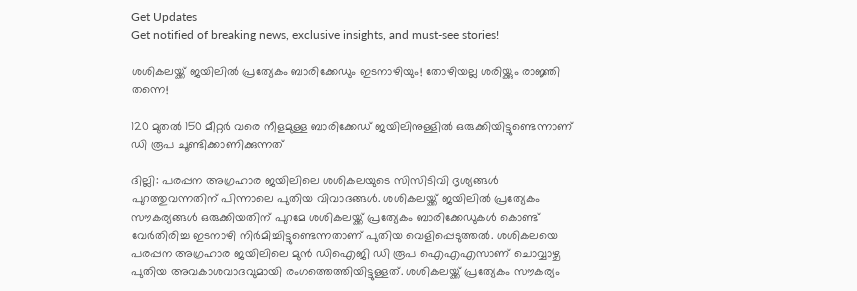Get Updates
Get notified of breaking news, exclusive insights, and must-see stories!

ശശികലയ്ക്ക് ജയിലില്‍ പ്രത്യേകം ബാരിക്കേഡും ഇടനാഴിയും! തോഴിയല്ല ശരിയ്ക്കും രാജ്ഞി തന്നെ!

120 മുതല്‍ 150 മീറ്റര്‍ വരെ നീളമുള്ള ബാരിക്കേഡ‍് ജയിലിനുള്ളില്‍ ഒരുക്കിയിട്ടുണ്ടെന്നാണ് ഡി രൂപ ചൂണ്ടിക്കാണിക്കുന്നത്

ദില്ലി: പരപ്പന അഗ്രഹാര ജയിലിലെ ശശികലയുടെ സിസിടിവി ദൃശ്യങ്ങള്‍ പുറത്തുവന്നതിന് പിന്നാലെ പുതിയ വിവാദങ്ങള്‍. ശശികലയ്ക്ക് ജയിലില്‍ പ്രത്യേകം സൗകര്യങ്ങള്‍ ഒരുക്കിയതിന് പുറമേ ശശികലയ്ക്ക് പ്രത്യേകം ബാരിക്കേഡുകള്‍ കൊണ്ട് വേര്‍തിരിച്ച ഇടനാഴി നിര്‍മിച്ചിട്ടുണ്ടെന്നതാണ് പുതിയ വെളിപ്പെടുത്തല്‍. ശശികലയെ പരപ്പന അഗ്രഹാര ജയിലിലെ മുന്‍ ഡിഐജി ഡി രൂപ ഐഎഎസാണ് ചൊവ്വാഴ്ച പുതിയ അവകാശവാദവുമായി രംഗത്തെത്തിയിട്ടുള്ളത്. ശശികലയ്ക്ക് പ്രത്യേകം സൗകര്യം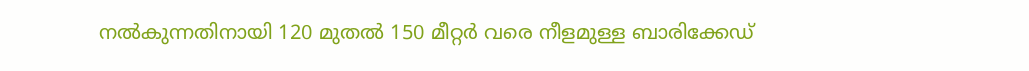നല്‍കുന്നതിനായി 120 മുതല്‍ 150 മീറ്റര്‍ വരെ നീളമുള്ള ബാരിക്കേഡ‍്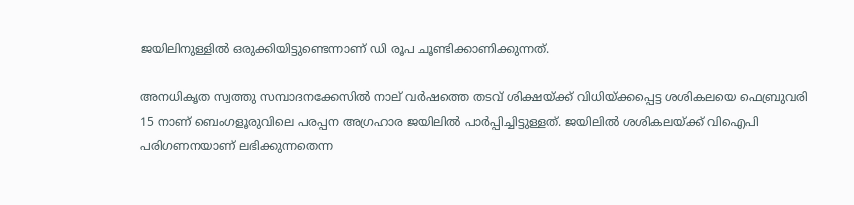ജയിലിനുള്ളില്‍ ഒരുക്കിയിട്ടുണ്ടെന്നാണ് ഡി രൂപ ചൂണ്ടിക്കാണിക്കുന്നത്.

അനധികൃത സ്വത്തു സമ്പാദനക്കേസില്‍ നാല് വര്‍ഷത്തെ തടവ് ശിക്ഷയ്ക്ക് വിധിയ്ക്കപ്പെട്ട ശശികലയെ ഫെബ്രുവരി 15 നാണ് ബെംഗളൂരുവിലെ പരപ്പന അഗ്രഹാര ജയിലില്‍ പാര്‍പ്പിച്ചിട്ടുള്ളത്. ജയിലില്‍ ശശികലയ്ക്ക് വിഐപി പരിഗണനയാണ് ലഭിക്കുന്നതെന്ന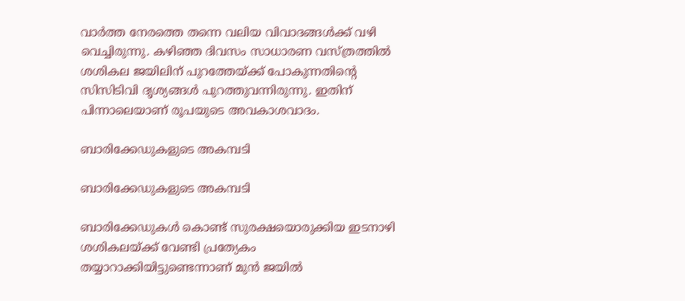വാര്‍ത്ത നേരത്തെ തന്നെ വലിയ വിവാദങ്ങള്‍ക്ക് വഴി വെച്ചിരുന്നു. കഴിഞ്ഞ ദിവസം സാധാരണ വസ്ത്രത്തില്‍ ശശികല ജയിലിന് പുറത്തേയ്ക്ക് പോകുന്നതിന്‍റെ സിസിടിവി ദൃശ്യങ്ങള്‍ പുറത്തുവന്നിരുന്നു. ഇതിന് പിന്നാലെയാണ് രൂപയുടെ അവകാശവാദം.

ബാരിക്കേഡ‍ുകളുടെ അകമ്പടി

ബാരിക്കേഡ‍ുകളുടെ അകമ്പടി

ബാരിക്കേഡുകള്‍ കൊണ്ട് സുരക്ഷയൊരുക്കിയ ഇടനാഴി ശശികലയ്ക്ക് വേണ്ടി പ്രത്യേകം തയ്യാറാക്കിയിട്ടുണ്ടെന്നാണ് മുന്‍ ജയില്‍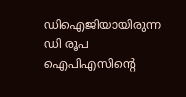ഡിഐജിയായിരുന്ന ഡി രൂപ ഐപിഎസിന്‍റെ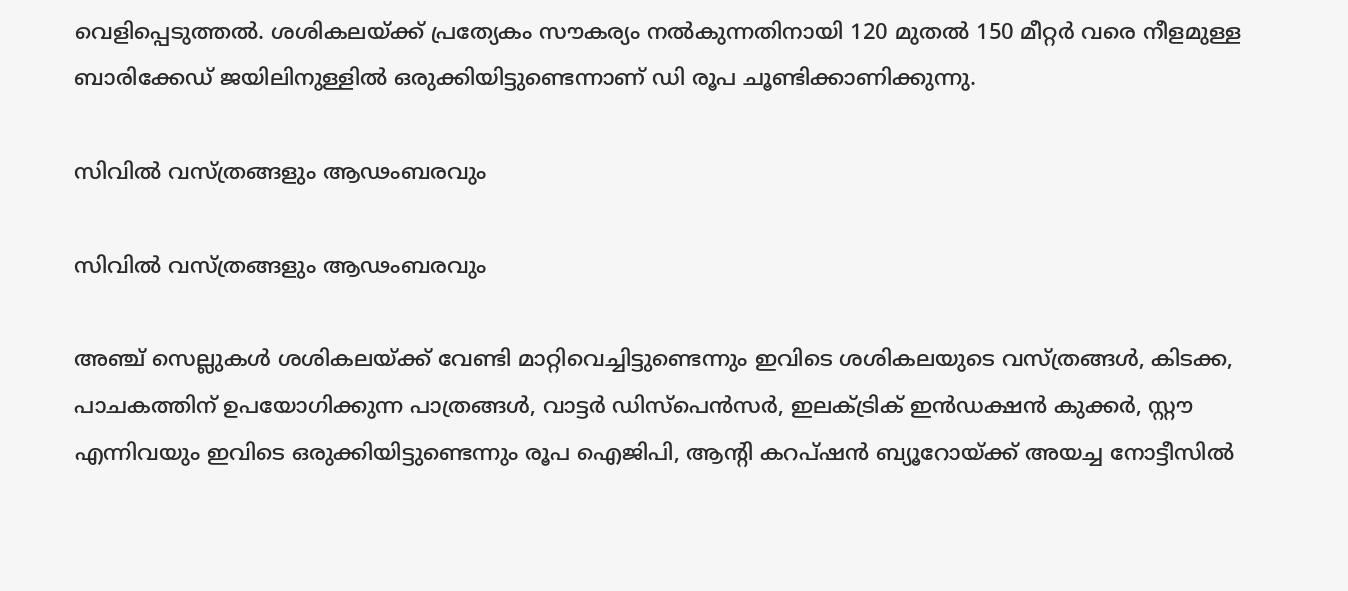വെളിപ്പെടുത്തല്‍. ശശികലയ്ക്ക് പ്രത്യേകം സൗകര്യം നല്‍കുന്നതിനായി 120 മുതല്‍ 150 മീറ്റര്‍ വരെ നീളമുള്ള ബാരിക്കേഡ‍് ജയിലിനുള്ളില്‍ ഒരുക്കിയിട്ടുണ്ടെന്നാണ് ഡി രൂപ ചൂണ്ടിക്കാണിക്കുന്നു.

സിവില്‍ വസ്ത്രങ്ങളും ആഢംബരവും

സിവില്‍ വസ്ത്രങ്ങളും ആഢംബരവും

അഞ്ച് സെല്ലുകള്‍ ശശികലയ്ക്ക് വേണ്ടി മാറ്റിവെച്ചിട്ടുണ്ടെന്നും ഇവിടെ ശശികലയുടെ വസ്ത്രങ്ങള്‍, കിടക്ക, പാചകത്തിന് ഉപയോഗിക്കുന്ന പാത്രങ്ങള്‍, വാട്ടര്‍ ഡിസ്പെന്‍സര്‍, ഇലക്ട്രിക് ഇന്‍ഡക്ഷന്‍ കുക്കര്‍, സ്റ്റൗ എന്നിവയും ഇവിടെ ഒരുക്കിയിട്ടുണ്ടെന്നും രൂപ ഐജിപി, ആന്‍റി കറപ്ഷന്‍ ബ്യൂറോയ്ക്ക് അയച്ച നോട്ടീസില്‍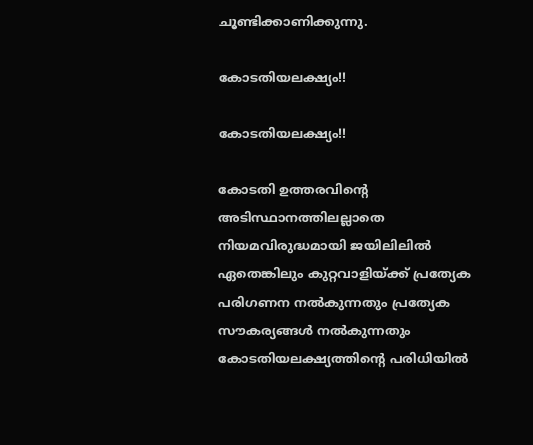ചൂണ്ടിക്കാണിക്കുന്നു.

കോടതിയലക്ഷ്യം!!

കോടതിയലക്ഷ്യം!!

കോടതി ഉത്തരവിന്‍റെ അടിസ്ഥാനത്തിലല്ലാതെ നിയമവിരുദ്ധമായി ജയിലിലില്‍ ഏതെങ്കിലും കുറ്റവാളിയ്ക്ക് പ്രത്യേക പരിഗണന നല്‍കുന്നതും പ്രത്യേക സൗകര്യങ്ങള്‍ നല്‍കുന്നതും കോടതിയലക്ഷ്യത്തിന്‍റെ പരിധിയില്‍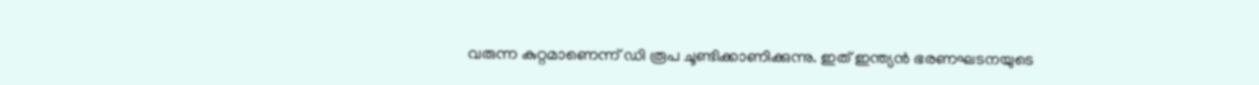വരുന്ന കുറ്റമാണെന്ന് ഡി രൂപ ചൂണ്ടിക്കാണിക്കുന്നു. ഇത് ഇന്ത്യന്‍ ഭരണഘടനയുടെ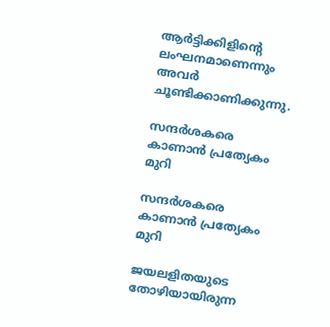ആര്‍ട്ടിക്കിളിന്‍റെ ലംഘനമാണെന്നും അവര്‍ ചൂണ്ടിക്കാണിക്കുന്നു.

സന്ദര്‍ശകരെ കാണാന്‍ പ്രത്യേകം മുറി

സന്ദര്‍ശകരെ കാണാന്‍ പ്രത്യേകം മുറി

ജയലളിതയുടെ തോഴിയായിരുന്ന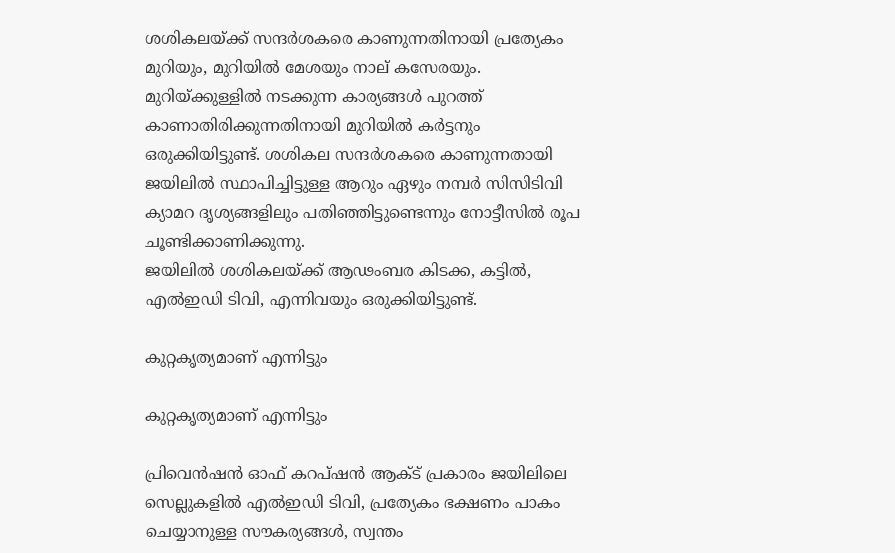ശശികലയ്ക്ക് സന്ദര്‍ശകരെ കാണുന്നതിനായി പ്രത്യേകം മുറിയും, മുറിയില്‍ മേശയും നാല് കസേരയും. മുറിയ്ക്കുള്ളില്‍ നടക്കുന്ന കാര്യങ്ങള്‍ പുറത്ത് കാണാതിരിക്കുന്നതിനായി മുറിയില്‍ കര്‍ട്ടനും ഒരുക്കിയിട്ടുണ്ട്. ശശികല സന്ദര്‍ശകരെ കാണുന്നതായി ജയിലില്‍ സ്ഥാപിച്ചിട്ടുള്ള ആറും ഏഴും നമ്പര്‍ സിസിടിവി ക്യാമറ ദൃശ്യങ്ങളിലും പതിഞ്ഞിട്ടുണ്ടെന്നും നോട്ടീസില്‍ രൂപ ചൂണ്ടിക്കാണിക്കുന്നു.
ജയിലില്‍ ശശികലയ്ക്ക് ആഢംബര കിടക്ക, കട്ടില്‍, എല്‍ഇഡി ടിവി, എന്നിവയും ഒരുക്കിയിട്ടുണ്ട്.

കുറ്റകൃത്യമാണ് എന്നിട്ടും

കുറ്റകൃത്യമാണ് എന്നിട്ടും

പ്രിവെന്‍ഷന്‍ ഓഫ് കറപ്ഷന്‍ ആക്ട് പ്രകാരം ജയിലിലെ സെല്ലുകളില്‍ എല്‍ഇഡി ടിവി, പ്രത്യേകം ഭക്ഷണം പാകം ചെയ്യാനുള്ള സൗകര്യങ്ങള്‍, സ്വന്തം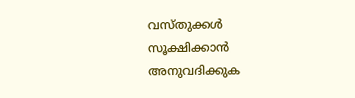വസ്തുക്കള്‍ സൂക്ഷിക്കാന്‍ അനുവദിക്കുക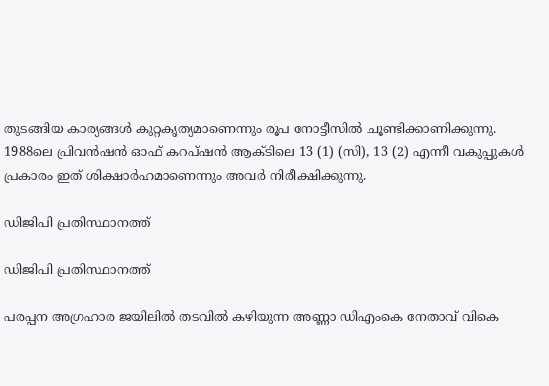തുടങ്ങിയ കാര്യങ്ങള്‍ കുറ്റകൃത്യമാണെന്നും രൂപ നോട്ടീസില്‍ ചൂണ്ടിക്കാണിക്കുന്നു. 1988ലെ പ്രിവന്‍ഷന്‍ ഓഫ് കറപ്ഷന്‍ ആക്ടിലെ 13 (1) (സി), 13 (2) എന്നീ വകുപ്പുകള്‍ പ്രകാരം ഇത് ശിക്ഷാര്‍ഹമാണെന്നും അവര്‍ നിരീക്ഷിക്കുന്നു.

ഡിജിപി പ്രതിസ്ഥാനത്ത്

ഡിജിപി പ്രതിസ്ഥാനത്ത്

പരപ്പന അഗ്രഹാര ജയിലില്‍ തടവില്‍ കഴിയുന്ന അണ്ണാ ഡിഎംകെ നേതാവ് വികെ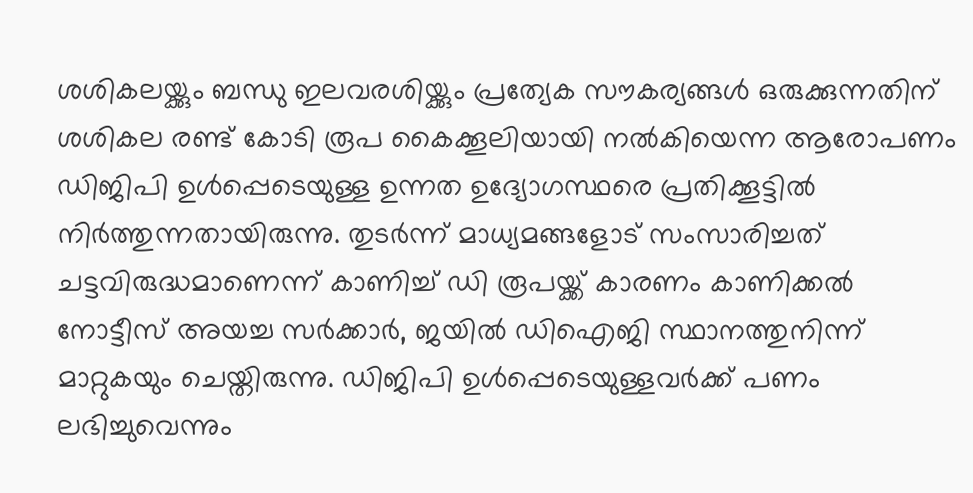ശശികലയ്ക്കും ബന്ധു ഇലവരശിയ്ക്കും പ്രത്യേക സൗകര്യങ്ങള്‍ ഒരുക്കുന്നതിന് ശശികല രണ്ട് കോടി രൂപ കൈക്കൂലിയായി നല്‍കിയെന്ന ആരോപണം ഡിജിപി ഉള്‍പ്പെടെയുള്ള ഉന്നത ഉദ്യോഗസ്ഥരെ പ്രതിക്കൂട്ടില്‍ നിര്‍ത്തുന്നതായിരുന്നു. തുടര്‍ന്ന് മാധ്യമങ്ങളോട് സംസാരിച്ചത് ചട്ടവിരുദ്ധമാണെന്ന് കാണിച്ച് ഡി രൂപയ്ക്ക് കാരണം കാണിക്കല്‍ നോട്ടീസ് അയച്ച സര്‍ക്കാര്‍, ജയില്‍ ഡിഐജി സ്ഥാനത്തുനിന്ന് മാറ്റുകയും ചെയ്തിരുന്നു. ഡിജിപി ഉള്‍പ്പെടെയുള്ളവര്‍ക്ക് പണം ലഭിച്ചുവെന്നും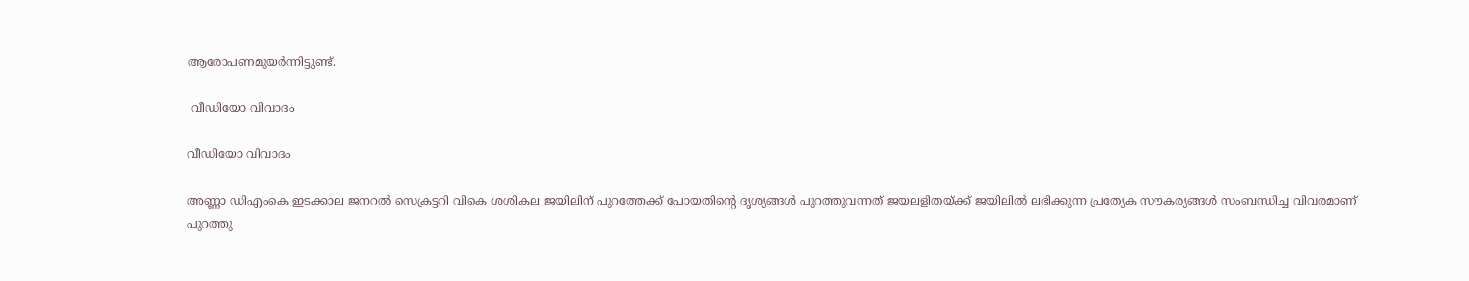ആരോപണമുയര്‍ന്നിട്ടുണ്ട്.

 വീഡിയോ വിവാദം

വീഡിയോ വിവാദം

അണ്ണാ ഡിഎംകെ ഇടക്കാല ജനറല്‍ സെക്രട്ടറി വികെ ശശികല ജയിലിന് പുറത്തേക്ക് പോയതിന്‍റെ ദൃശ്യങ്ങള്‍ പുറത്തുവന്നത് ജയലളിതയ്ക്ക് ജയിലില്‍ ലഭിക്കുന്ന പ്രത്യേക സൗകര്യങ്ങള്‍ സംബന്ധിച്ച വിവരമാണ് പുറത്തു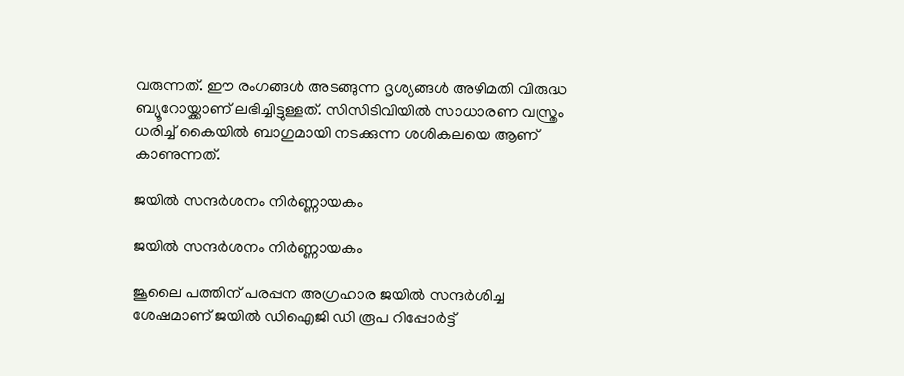വരുന്നത്. ഈ രംഗങ്ങള്‍ അടങ്ങുന്ന ദൃശ്യങ്ങള്‍ അഴിമതി വിരുദ്ധ ബ്യൂറോയ്ക്കാണ് ലഭിച്ചിട്ടുള്ളത്. സിസിടിവിയില്‍ സാധാരണ വസ്ത്രം ധരിച്ച് കൈയില്‍ ബാഗുമായി നടക്കുന്ന ശശികലയെ ആണ് കാണുന്നത്.

ജയില്‍ സന്ദര്‍ശനം നിര്‍ണ്ണായകം

ജയില്‍ സന്ദര്‍ശനം നിര്‍ണ്ണായകം

ജൂലൈ പത്തിന് പരപ്പന അഗ്രഹാര ജയില്‍ സന്ദര്‍ശിച്ച ശേഷമാണ് ജയില്‍ ഡിഐജി ഡി രൂപ റിപ്പോര്‍ട്ട്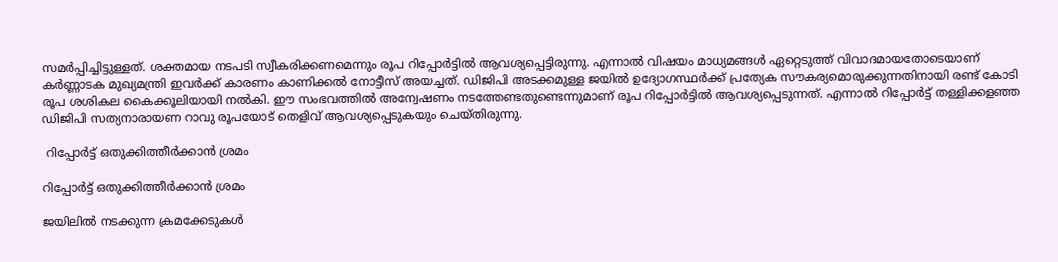സമര്‍പ്പിച്ചിട്ടുള്ളത്. ശക്തമായ നടപടി സ്വീകരിക്കണമെന്നും രൂപ റിപ്പോർട്ടിൽ ആവശ്യപ്പെട്ടിരുന്നു. എന്നാല്‍ വിഷയം മാധ്യമങ്ങള്‍ ഏറ്റെടുത്ത് വിവാദമായതോടെയാണ് കര്‍ണ്ണാടക മുഖ്യമന്ത്രി ഇവര്‍ക്ക് കാരണം കാണിക്കല്‍ നോട്ടീസ് അയച്ചത്. ഡിജിപി അടക്കമുള്ള ജയില്‍ ഉദ്യോഗസ്ഥര്‍ക്ക് പ്രത്യേക സൗകര്യമൊരുക്കുന്നതിനായി രണ്ട് കോടി രൂപ ശശികല കൈക്കൂലിയായി നല്‍കി. ഈ സംഭവത്തില്‍ അന്വേഷണം നടത്തേണ്ടതുണ്ടെന്നുമാണ് രൂപ റിപ്പോര്‍ട്ടില്‍ ആവശ്യപ്പെടുന്നത്. എന്നാല്‍ റിപ്പോര്‍ട്ട് തള്ളിക്കളഞ്ഞ ഡിജിപി സത്യനാരായണ റാവു രൂപയോട് തെളിവ് ആവശ്യപ്പെടുകയും ചെയ്തിരുന്നു.

 റിപ്പോര്‍ട്ട് ഒതുക്കിത്തീര്‍ക്കാന്‍ ശ്രമം

റിപ്പോര്‍ട്ട് ഒതുക്കിത്തീര്‍ക്കാന്‍ ശ്രമം

ജയിലിൽ നടക്കുന്ന ക്രമക്കേടുകൾ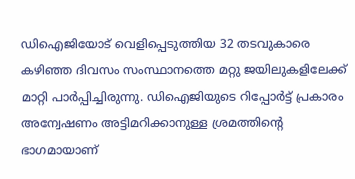ഡിഐജിയോട് വെളിപ്പെടുത്തിയ 32 തടവുകാരെ കഴിഞ്ഞ ദിവസം സംസ്ഥാനത്തെ മറ്റു ജയിലുകളിലേക്ക് മാറ്റി പാർപ്പിച്ചിരുന്നു. ഡിഐജിയുടെ റിപ്പോർട്ട് പ്രകാരം അന്വേഷണം അട്ടിമറിക്കാനുള്ള ശ്രമത്തിന്റെ ഭാഗമായാണ്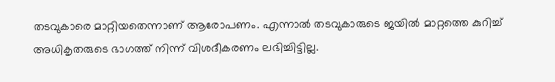തടവുകാരെ മാറ്റിയതെന്നാണ് ആരോപണം. എന്നാല്‍ തടവുകാരുടെ ജയിൽ മാറ്റത്തെ കുറിച്ച് അധികൃതരുടെ ഭാഗത്ത് നിന്ന് വിശദീകരണം ലഭിച്ചിട്ടില്ല.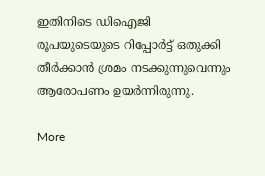ഇതിനിടെ ഡിഐജി രൂപയുടെയുടെ റിപ്പോർട്ട് ഒതുക്കി തീർക്കാൻ ശ്രമം നടക്കുന്നുവെന്നും ആരോപണം ഉയര്‍ന്നിരുന്നു.

More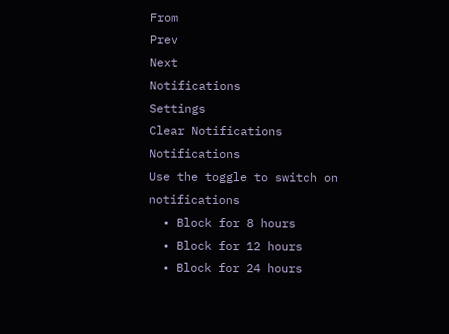From
Prev
Next
Notifications
Settings
Clear Notifications
Notifications
Use the toggle to switch on notifications
  • Block for 8 hours
  • Block for 12 hours
  • Block for 24 hours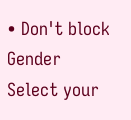• Don't block
Gender
Select your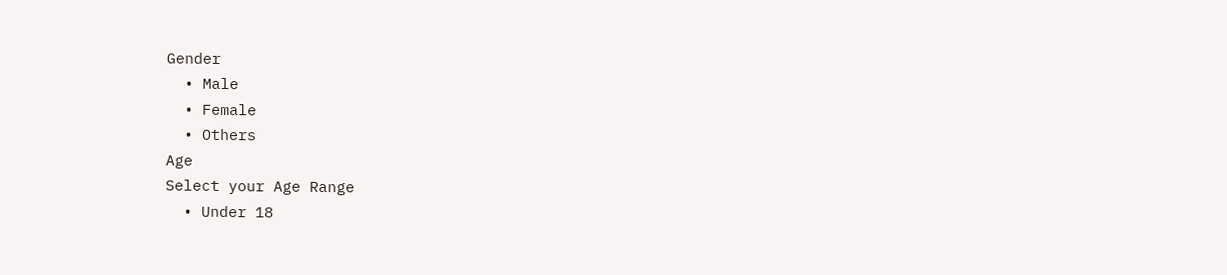Gender
  • Male
  • Female
  • Others
Age
Select your Age Range
  • Under 18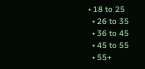• 18 to 25
  • 26 to 35
  • 36 to 45
  • 45 to 55
  • 55+